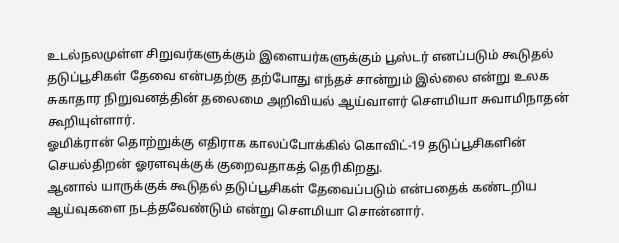உடல்நலமுள்ள சிறுவர்களுக்கும் இளையர்களுக்கும் பூஸ்டர் எனப்படும் கூடுதல் தடுப்பூசிகள் தேவை என்பதற்கு தற்போது எந்தச் சான்றும் இல்லை என்று உலக
சுகாதார நிறுவனத்தின் தலைமை அறிவியல் ஆய்வாளர் செளமியா சுவாமிநாதன் கூறியுள்ளார்.
ஓமிக்ரான் தொற்றுக்கு எதிராக காலப்போக்கில் கொவிட்-19 தடுப்பூசிகளின் செயல்திறன் ஓரளவுக்குக் குறைவதாகத் தெரிகிறது.
ஆனால் யாருக்குக் கூடுதல் தடுப்பூசிகள் தேவைப்படும் என்பதைக் கண்டறிய ஆய்வுகளை நடத்தவேண்டும் என்று செளமியா சொன்னார்.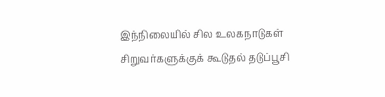இந்நிலையில் சில உலகநாடுகள் சிறுவர்களுக்குக் கூடுதல் தடுப்பூசி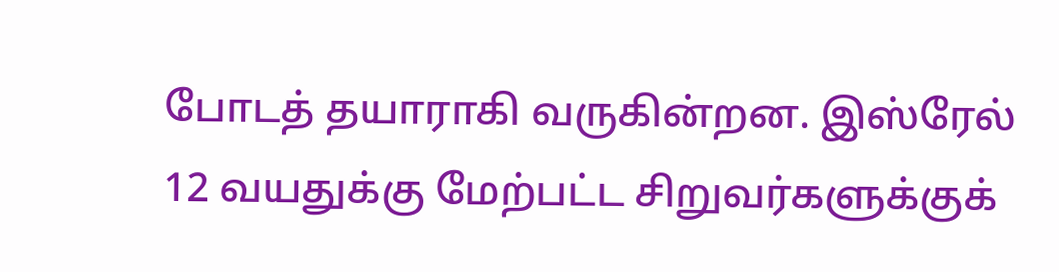போடத் தயாராகி வருகின்றன. இஸ்ரேல் 12 வயதுக்கு மேற்பட்ட சிறுவர்களுக்குக்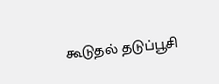கூடுதல் தடுப்பூசி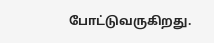போட்டுவருகிறது.